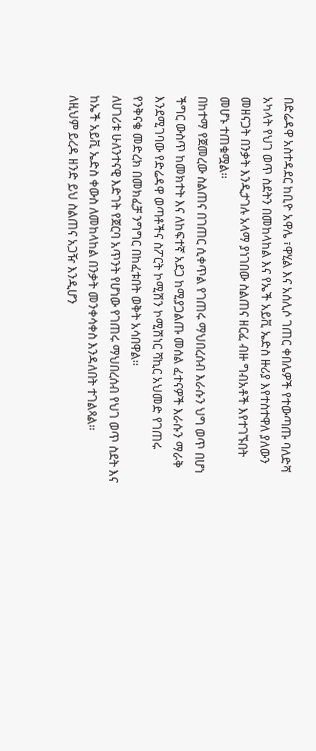በድሬዳዋ አስተዳደር ከቢዮ አዋሌ ፣ዋሂል እና አሰሊሶ ገጠር ቀበሌዎች የተውጣጡ ባለድሻ አካላት የህገ ወጥ ስደትን በመከላከል እና የኤች አይቪ ኤድስ ዙሪያ እየተስተዋለ ያለውን መዘናጋት በንቃት እንዲታገሉ አላማ ያነገበው ስልጠና ዘርፈ ብዙ ግብአቶች እየተገኙበት መሆኑ ተጠቁሟል፡፡
በከተማ የጀመረው ስልጠና በገጠር ሲቀጥል የገጠሩ ማህበረሰብ እራሱን ህግ ወጥ በሆነ ችግር ውስጥ ከመክተት እና ለከፍተኛ አደጋ ከሚያጋልጡ መሰል ፈተናዎች እራሱን ማራቅ እንደሚገባው የድሬዳዋ ወጣቶችና ስፖርት ኮሚሽን ኮሚሽነር ሻኪር አህመድ የገጠሩ የንቅናቄ መድረክ በመክፈቻ ንግግር በከፈቱበት ወቅት አሳበዋል፡፡
ለሀገሪቱ ሁለንተናዊ እድገት የጀርባ አጥንት የሆነው የገጠሩ ማህበረሰብ የህገ ወጥ ስደት እና ከኤች አይቪ ኤድስ ቀውስ ለመከላከል በንቃት መንቀሳቀስ እንዳለበት ተገልጻል፡፡
ለዚህም ይረዳ ዘንድ ይህ ስልጠና አጋዥ እንዲሆን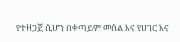የተዘጋጀ ሲሆን በቀጣይም መሰል እና የሀገር እና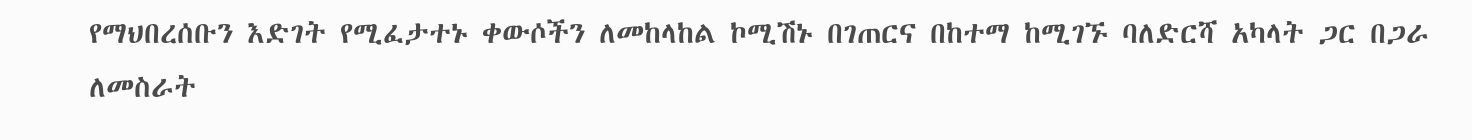የማህበረሰቡን እድገት የሚፈታተኑ ቀውሶችን ለመከላከል ኮሚሽኑ በገጠርና በከተማ ከሚገኙ ባለድርሻ አካላት ጋር በጋራ ለመስራት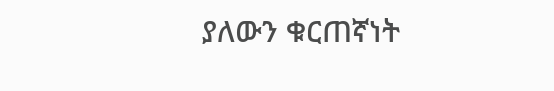ያለውን ቁርጠኛነት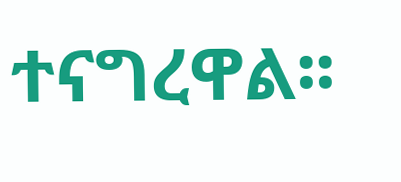ተናግረዋል፡፡